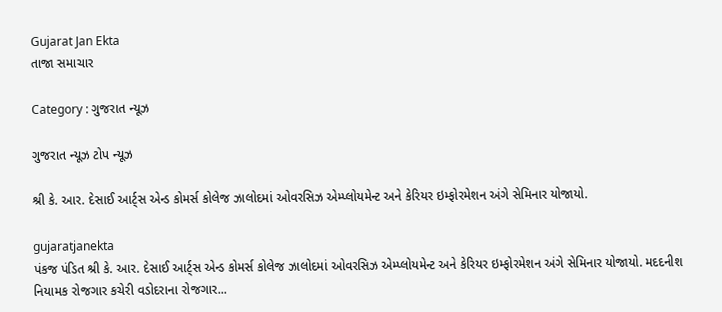Gujarat Jan Ekta
તાજા સમાચાર

Category : ગુજરાત ન્યૂઝ

ગુજરાત ન્યૂઝ ટોપ ન્યૂઝ

શ્રી કે. આર. દેસાઈ આર્ટ્સ એન્ડ કોમર્સ કોલેજ ઝાલોદમાં ઓવરસિઝ એમ્પ્લોયમેન્ટ અને કેરિયર ઇમ્ફોરમેશન અંગે સેમિનાર યોજાયો.

gujaratjanekta
પંકજ પંડિત શ્રી કે. આર. દેસાઈ આર્ટ્સ એન્ડ કોમર્સ કોલેજ ઝાલોદમાં ઓવરસિઝ એમ્પ્લોયમેન્ટ અને કેરિયર ઇમ્ફોરમેશન અંગે સેમિનાર યોજાયો. મદદનીશ નિયામક રોજગાર કચેરી વડોદરાના રોજગાર...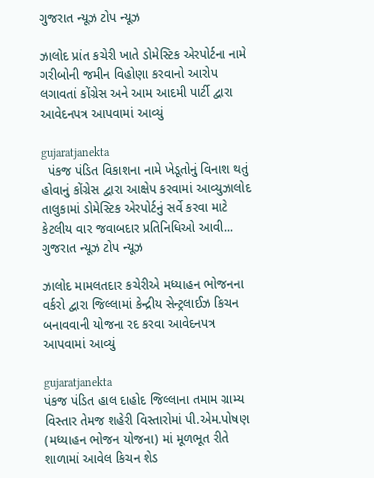ગુજરાત ન્યૂઝ ટોપ ન્યૂઝ

ઝાલોદ પ્રાંત કચેરી ખાતે ડોમેસ્ટિક એરપોર્ટના નામે ગરીબોની જમીન વિહોણા કરવાનો આરોપ લગાવતાં કોંગ્રેસ અને આમ આદમી પાર્ટી દ્વારા આવેદનપત્ર આપવામાં આવ્યું

gujaratjanekta
  પંકજ પંડિત વિકાશના નામે ખેડૂતોનું વિનાશ થતું હોવાનું કોંગ્રેસ દ્વારા આક્ષેપ કરવામાં આવ્યુઝાલોદ તાલુકામાં ડોમેસ્ટિક એરપોર્ટનું સર્વે કરવા માટે કેટલીય વાર જવાબદાર પ્રતિનિધિઓ આવી...
ગુજરાત ન્યૂઝ ટોપ ન્યૂઝ

ઝાલોદ મામલતદાર કચેરીએ મધ્યાહન ભોજનના વર્કરો દ્વારા જિલ્લામાં કેન્દ્રીય સેન્ટ્રલાઈઝ કિચન બનાવવાની યોજના રદ કરવા આવેદનપત્ર આપવામાં આવ્યું

gujaratjanekta
પંકજ પંડિત હાલ દાહોદ જિલ્લાના તમામ ગ્રામ્ય વિસ્તાર તેમજ શહેરી વિસ્તારોમાં પી.એમ.પોષણ (મધ્યાહન ભોજન યોજના) માં મૂળભૂત રીતે શાળામાં આવેલ કિચન શેડ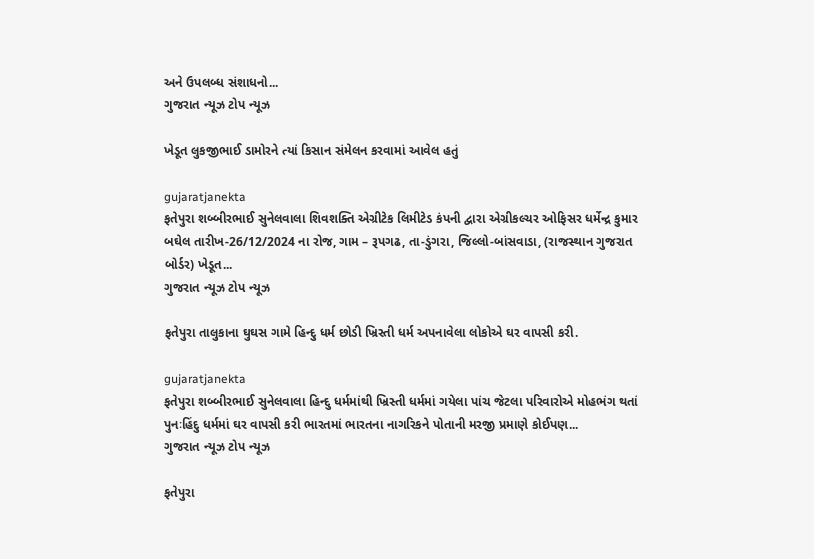અને ઉપલબ્ધ સંશાધનો...
ગુજરાત ન્યૂઝ ટોપ ન્યૂઝ

ખેડૂત લુકજીભાઈ ડામોરને ત્યાં કિસાન સંમેલન કરવામાં આવેલ હતું

gujaratjanekta
ફતેપુરા શબ્બીરભાઈ સુનેલવાલા શિવશક્તિ એગ્રીટેક લિમીટેડ કંપની દ્વારા એગ્રીકલ્ચર ઓફિસર ધર્મેન્દ્ર કુમાર બઘેલ તારીખ-26/12/2024 ના રોજ, ગામ – રૂપગઢ, તા-ડુંગરા, જિલ્લો-બાંસવાડા, (રાજસ્થાન ગુજરાત બોર્ડર) ખેડૂત...
ગુજરાત ન્યૂઝ ટોપ ન્યૂઝ

ફતેપુરા તાલુકાના ઘુઘસ ગામે હિન્દુ ધર્મ છોડી ખ્રિસ્તી ધર્મ અપનાવેલા લોકોએ ઘર વાપસી કરી.

gujaratjanekta
ફતેપુરા શબ્બીરભાઈ સુનેલવાલા હિન્દુ ધર્મમાંથી ખ્રિસ્તી ધર્મમાં ગયેલા પાંચ જેટલા પરિવારોએ મોહભંગ થતાં પુનઃહિંદુ ધર્મમાં ઘર વાપસી કરી ભારતમાં ભારતના નાગરિકને પોતાની મરજી પ્રમાણે કોઈપણ...
ગુજરાત ન્યૂઝ ટોપ ન્યૂઝ

ફતેપુરા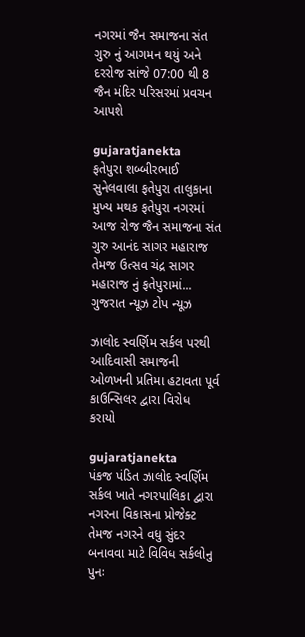નગરમાં જૈન સમાજના સંત ગુરુ નું આગમન થયું અને દરરોજ સાંજે 07:00 થી 8 જૈન મંદિર પરિસરમાં પ્રવચન આપશે

gujaratjanekta
ફતેપુરા શબ્બીરભાઈ સુનેલવાલા ફતેપુરા તાલુકાના મુખ્ય મથક ફતેપુરા નગરમાં આજ રોજ જૈન સમાજના સંત ગુરુ આનંદ સાગર મહારાજ તેમજ ઉત્સવ ચંદ્ર સાગર મહારાજ નું ફતેપુરામાં...
ગુજરાત ન્યૂઝ ટોપ ન્યૂઝ

ઝાલોદ સ્વર્ણિમ સર્કલ પરથી આદિવાસી સમાજની ઓળખની પ્રતિમા હટાવતા પૂર્વ કાઉન્સિલર દ્વારા વિરોધ કરાયો

gujaratjanekta
પંકજ પંડિત ઝાલોદ સ્વર્ણિમ સર્કલ ખાતે નગરપાલિકા દ્વારા નગરના વિકાસના પ્રોજેક્ટ તેમજ નગરને વધુ સુંદર બનાવવા માટે વિવિધ સર્કલોનુ પુનઃ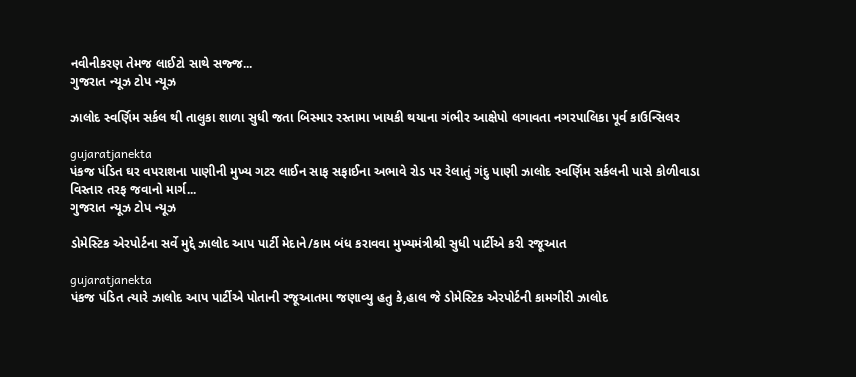નવીનીકરણ તેમજ લાઈટો સાથે સજ્જ...
ગુજરાત ન્યૂઝ ટોપ ન્યૂઝ

ઝાલોદ સ્વર્ણિમ સર્કલ થી તાલુકા શાળા સુધી જતા બિસ્માર રસ્તામા ખાયકી થયાના ગંભીર આક્ષેપો લગાવતા નગરપાલિકા પૂર્વ કાઉન્સિલર

gujaratjanekta
પંકજ પંડિત ઘર વપરાશના પાણીની મુખ્ય ગટર લાઈન સાફ સફાઈના અભાવે રોડ પર રેલાતું ગંદુ પાણી ઝાલોદ સ્વર્ણિમ સર્કલની પાસે કોળીવાડા વિસ્તાર તરફ જવાનો માર્ગ...
ગુજરાત ન્યૂઝ ટોપ ન્યૂઝ

ડોમેસ્ટિક એરપોર્ટના સર્વે મુદ્દે ઝાલોદ આપ પાર્ટી મેદાને/કામ બંધ કરાવવા મુખ્યમંત્રીશ્રી સુધી પાર્ટીએ કરી રજૂઆત

gujaratjanekta
પંકજ પંડિત ત્યારે ઝાલોદ આપ પાર્ટીએ પોતાની રજૂઆતમા જણાવ્યુ હતુ કે,હાલ જે ડોમેસ્ટિક એરપોર્ટની કામગીરી ઝાલોદ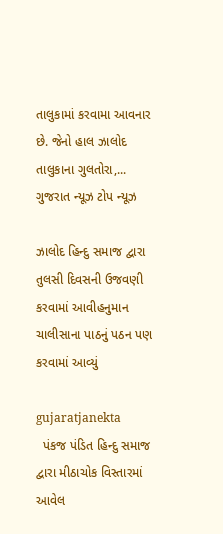તાલુકામાં કરવામા આવનાર છે. જેનો હાલ ઝાલોદ તાલુકાના ગુલતોરા,...
ગુજરાત ન્યૂઝ ટોપ ન્યૂઝ

ઝાલોદ હિન્દુ સમાજ દ્વારા તુલસી દિવસની ઉજવણી કરવામાં આવીહનુમાન ચાલીસાના પાઠનું પઠન પણ કરવામાં આવ્યું

gujaratjanekta
  પંકજ પંડિત હિન્દુ સમાજ દ્વારા મીઠાચોક વિસ્તારમાં આવેલ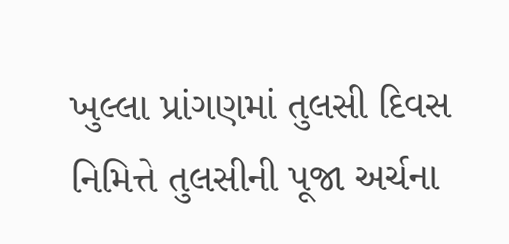ખુલ્લા પ્રાંગણમાં તુલસી દિવસ નિમિત્તે તુલસીની પૂજા અર્ચના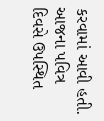કરવામાં આવી હતી. આજના પવિત્ર દિવસે ઉપસ્થિત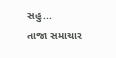સહુ...
તાજા સમાચાર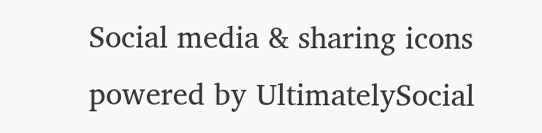Social media & sharing icons powered by UltimatelySocial